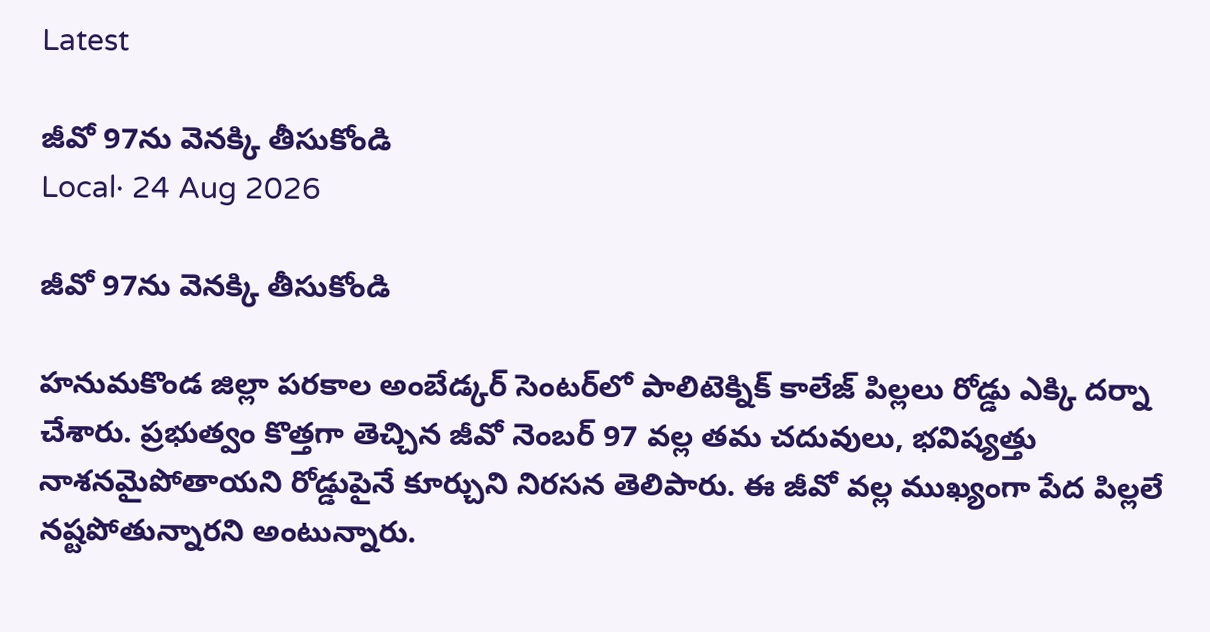Latest

జీవో 97ను వెనక్కి తీసుకోండి
Local· 24 Aug 2026

జీవో 97ను వెనక్కి తీసుకోండి

హనుమకొండ జిల్లా పరకాల అంబేడ్కర్ సెంటర్‌లో పాలిటెక్నిక్ కాలేజ్ పిల్లలు రోడ్డు ఎక్కి దర్నా చేశారు. ప్రభుత్వం కొత్తగా తెచ్చిన జీవో నెంబర్ 97 వల్ల తమ చదువులు, భవిష్యత్తు నాశనమైపోతాయని రోడ్డుపైనే కూర్చుని నిరసన తెలిపారు. ఈ జీవో వల్ల ముఖ్యంగా పేద పిల్లలే నష్టపోతున్నారని అంటున్నారు.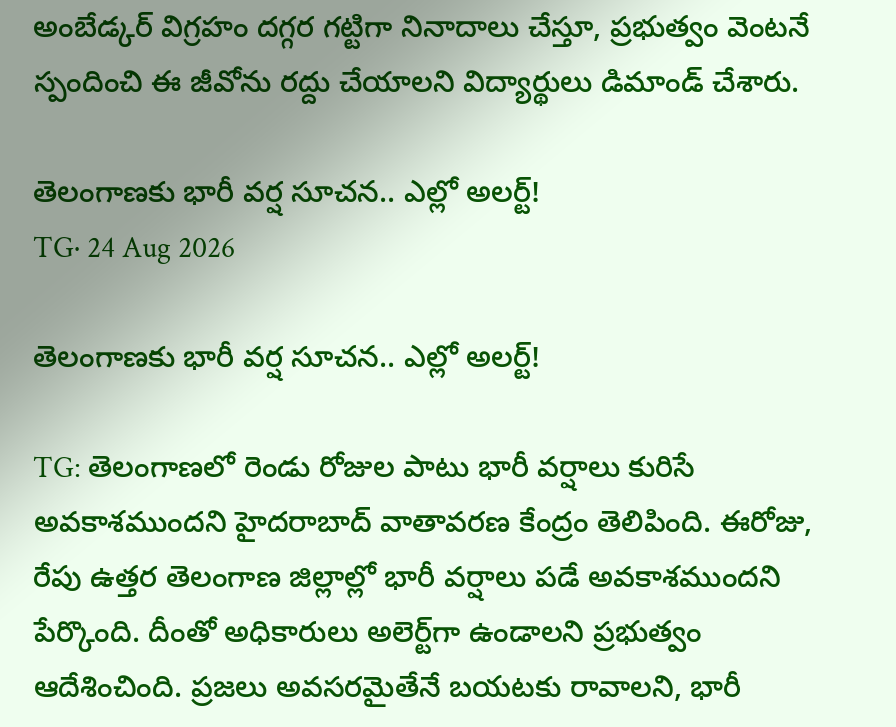అంబేడ్కర్ విగ్రహం దగ్గర గట్టిగా నినాదాలు చేస్తూ, ప్రభుత్వం వెంటనే స్పందించి ఈ జీవోను రద్దు చేయాలని విద్యార్థులు డిమాండ్ చేశారు.

తెలంగాణకు భారీ వర్ష సూచన.. ఎల్లో అలర్ట్!
TG· 24 Aug 2026

తెలంగాణకు భారీ వర్ష సూచన.. ఎల్లో అలర్ట్!

TG: తెలంగాణలో రెండు రోజుల పాటు భారీ వర్షాలు కురిసే అవకాశముందని హైదరాబాద్ వాతావరణ కేంద్రం తెలిపింది. ఈరోజు, రేపు ఉత్తర తెలంగాణ జిల్లాల్లో భారీ వర్షాలు పడే అవకాశముందని పేర్కొంది. దీంతో అధికారులు అలెర్ట్‌గా ఉండాలని ప్రభుత్వం ఆదేశించింది. ప్రజలు అవసరమైతేనే బయటకు రావాలని, భారీ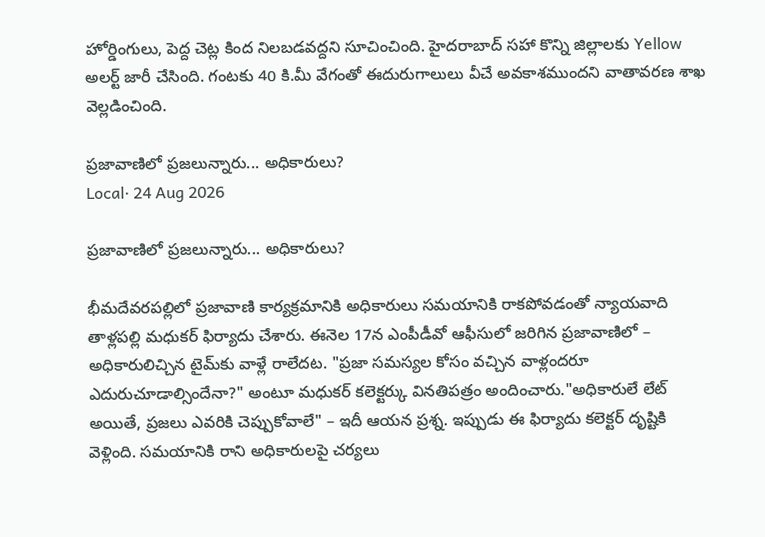హోర్డింగులు, పెద్ద చెట్ల కింద నిలబడవద్దని సూచించింది. హైదరాబాద్ సహా కొన్ని జిల్లాలకు Yellow అలర్ట్ జారీ చేసింది. గంటకు 40 కి.మీ వేగంతో ఈదురుగాలులు వీచే అవకాశముందని వాతావరణ శాఖ వెల్లడించింది.

ప్రజావాణిలో ప్రజలున్నారు... అధికారులు?
Local· 24 Aug 2026

ప్రజావాణిలో ప్రజలున్నారు... అధికారులు?

భీమదేవరపల్లిలో ప్రజావాణి కార్యక్రమానికి అధికారులు సమయానికి రాకపోవడంతో న్యాయవాది తాళ్లపల్లి మధుకర్ ఫిర్యాదు చేశారు. ఈనెల 17న ఎంపీడీవో ఆఫీసులో జరిగిన ప్రజావాణిలో – అధికారులిచ్చిన టైమ్‌కు వాళ్లే రాలేదట. "ప్రజా సమస్యల కోసం వచ్చిన వాళ్లందరూ ఎదురుచూడాల్సిందేనా?" అంటూ మధుకర్ కలెక్టర్కు వినతిపత్రం అందించారు."అధికారులే లేట్ అయితే, ప్రజలు ఎవరికి చెప్పుకోవాలే" – ఇదీ ఆయన ప్రశ్న. ఇప్పుడు ఈ ఫిర్యాదు కలెక్టర్ దృష్టికి వెళ్లింది. సమయానికి రాని అధికారులపై చర్యలు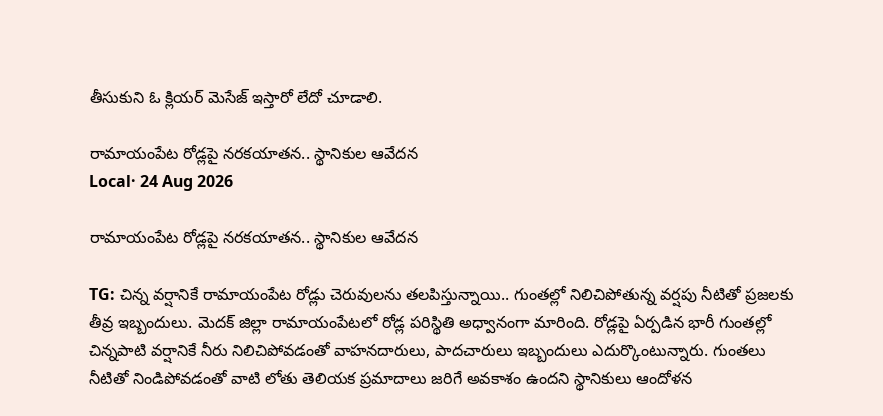తీసుకుని ఓ క్లియర్ మెసేజ్ ఇస్తారో లేదో చూడాలి.

రామాయంపేట రోడ్లపై నరకయాతన.. స్థానికుల ఆవేదన
Local· 24 Aug 2026

రామాయంపేట రోడ్లపై నరకయాతన.. స్థానికుల ఆవేదన

TG: చిన్న వర్షానికే రామాయంపేట రోడ్లు చెరువులను తలపిస్తున్నాయి.. గుంతల్లో నిలిచిపోతున్న వర్షపు నీటితో ప్రజలకు తీవ్ర ఇబ్బందులు. మెదక్ జిల్లా రామాయంపేటలో రోడ్ల పరిస్థితి అధ్వానంగా మారింది. రోడ్లపై ఏర్పడిన భారీ గుంతల్లో చిన్నపాటి వర్షానికే నీరు నిలిచిపోవడంతో వాహనదారులు, పాదచారులు ఇబ్బందులు ఎదుర్కొంటున్నారు. గుంతలు నీటితో నిండిపోవడంతో వాటి లోతు తెలియక ప్రమాదాలు జరిగే అవకాశం ఉందని స్థానికులు ఆందోళన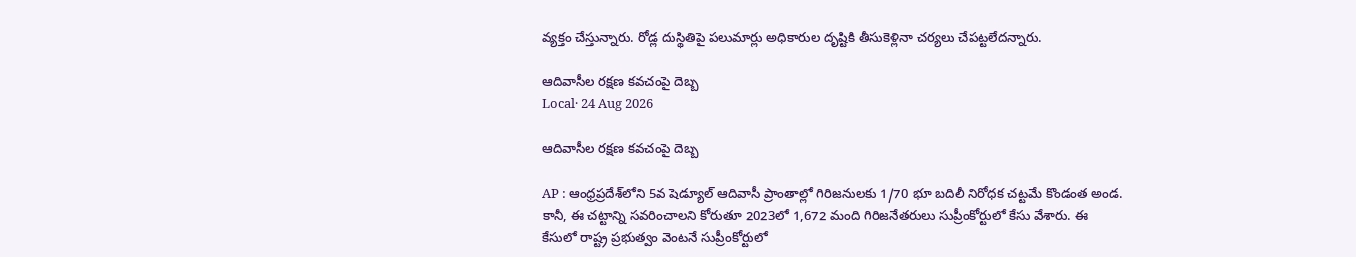వ్యక్తం చేస్తున్నారు. రోడ్ల దుస్థితిపై పలుమార్లు అధికారుల దృష్టికి తీసుకెళ్లినా చర్యలు చేపట్టలేదన్నారు.

ఆదివాసీల రక్షణ కవచంపై దెబ్బ
Local· 24 Aug 2026

ఆదివాసీల రక్షణ కవచంపై దెబ్బ

AP : ఆంధ్రప్రదేశ్‌లోని 5వ షెడ్యూల్ ఆదివాసీ ప్రాంతాల్లో గిరిజనులకు 1/70 భూ బదిలీ నిరోధక చట్టమే కొండంత అండ. కానీ, ఈ చట్టాన్ని సవరించాలని కోరుతూ 2023లో 1,672 మంది గిరిజనేతరులు సుప్రీంకోర్టులో కేసు వేశారు. ఈ కేసులో రాష్ట్ర ప్రభుత్వం వెంటనే సుప్రీంకోర్టులో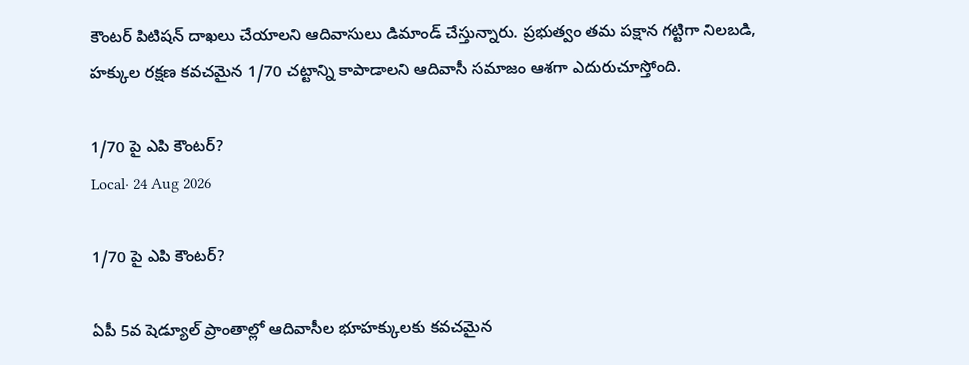కౌంటర్ పిటిషన్ దాఖలు చేయాలని ఆదివాసులు డిమాండ్ చేస్తున్నారు. ప్రభుత్వం తమ పక్షాన గట్టిగా నిలబడి, హక్కుల రక్షణ కవచమైన 1/70 చట్టాన్ని కాపాడాలని ఆదివాసీ సమాజం ఆశగా ఎదురుచూస్తోంది.

1/70 పై ఎపి కౌంటర్?
Local· 24 Aug 2026

1/70 పై ఎపి కౌంటర్?

ఏపీ 5వ షెడ్యూల్ ప్రాంతాల్లో ఆదివాసీల భూహక్కులకు కవచమైన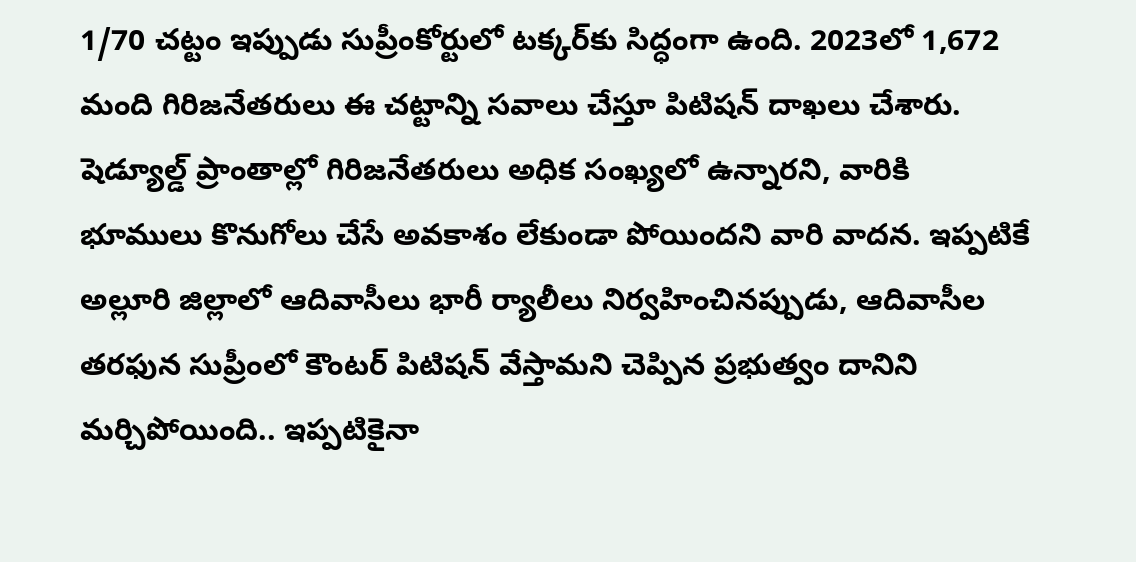1/70 చట్టం ఇప్పుడు సుప్రీంకోర్టులో టక్కర్‌కు సిద్ధంగా ఉంది. 2023లో 1,672 మంది గిరిజనేతరులు ఈ చట్టాన్ని సవాలు చేస్తూ పిటిషన్ దాఖలు చేశారు. షెడ్యూల్డ్ ప్రాంతాల్లో గిరిజనేతరులు అధిక సంఖ్యలో ఉన్నారని, వారికి భూములు కొనుగోలు చేసే అవకాశం లేకుండా పోయిందని వారి వాదన. ఇప్పటికే అల్లూరి జిల్లాలో ఆదివాసీలు భారీ ర్యాలీలు నిర్వహించినప్పుడు, ఆదివాసీల తరఫున సుప్రీంలో కౌంటర్ పిటిషన్ వేస్తామని చెప్పిన ప్రభుత్వం దానిని మర్చిపోయింది.. ఇప్పటికైనా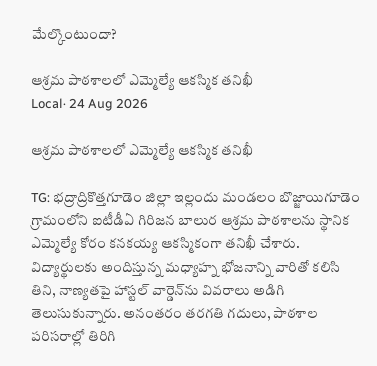మేల్కొంటుందా?

ఆశ్రమ పాఠశాలలో ఎమ్మెల్యే ఆకస్మిక తనిఖీ
Local· 24 Aug 2026

ఆశ్రమ పాఠశాలలో ఎమ్మెల్యే ఆకస్మిక తనిఖీ

TG: భద్రాద్రికొత్తగూడెం జిల్లా ఇల్లందు మండలం బొజ్జాయిగూడెం గ్రామంలోని ఐటీడీఏ గిరిజన బాలుర ఆశ్రమ పాఠశాలను స్థానిక ఎమ్మెల్యే కోరం కనకయ్య ఆకస్మికంగా తనిఖీ చేశారు. విద్యార్థులకు అందిస్తున్న మధ్యాహ్న భోజనాన్ని వారితో కలిసి తిని, నాణ్యతపై హాస్టల్ వార్డెన్‌ను వివరాలు అడిగి తెలుసుకున్నారు. అనంతరం తరగతి గదులు, పాఠశాల పరిసరాల్లో తిరిగి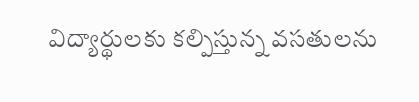విద్యార్థులకు కల్పిస్తున్న వసతులను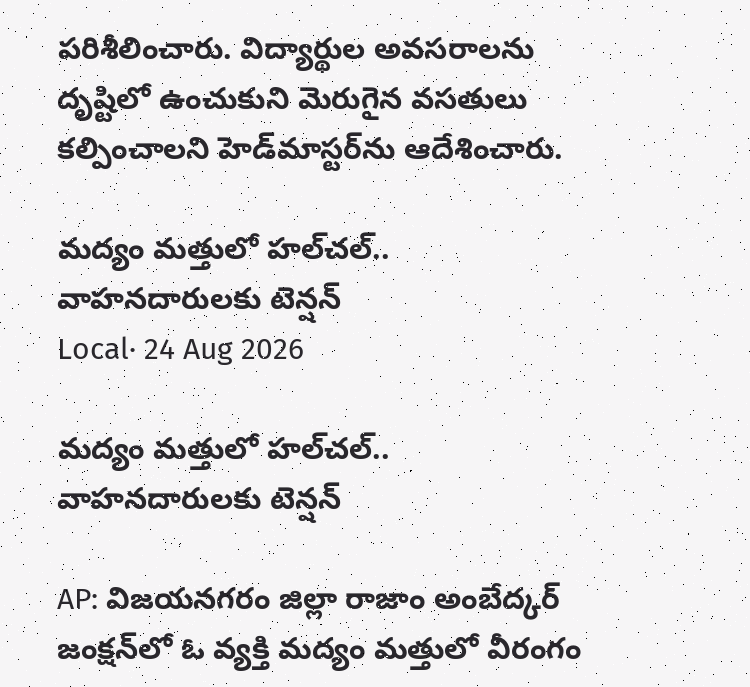పరిశీలించారు. విద్యార్థుల అవసరాలను దృష్టిలో ఉంచుకుని మెరుగైన వసతులు కల్పించాలని హెడ్‌మాస్టర్‌ను ఆదేశించారు.

మద్యం మత్తులో హల్‌చల్.. వాహనదారులకు టెన్షన్
Local· 24 Aug 2026

మద్యం మత్తులో హల్‌చల్.. వాహనదారులకు టెన్షన్

AP: విజయనగరం జిల్లా రాజాం అంబేద్కర్ జంక్షన్‌లో ఓ వ్యక్తి మద్యం మత్తులో వీరంగం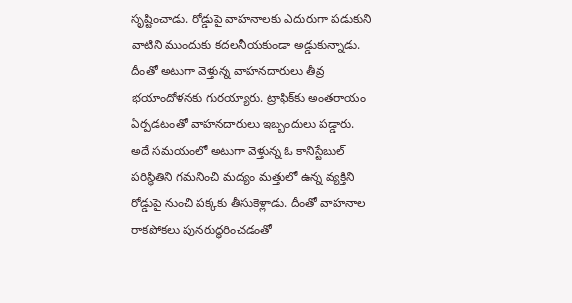సృష్టించాడు. రోడ్డుపై వాహనాలకు ఎదురుగా పడుకుని వాటిని ముందుకు కదలనీయకుండా అడ్డుకున్నాడు. దీంతో అటుగా వెళ్తున్న వాహనదారులు తీవ్ర భయాందోళనకు గురయ్యారు. ట్రాఫిక్‌కు అంతరాయం ఏర్పడటంతో వాహనదారులు ఇబ్బందులు పడ్డారు. అదే సమయంలో అటుగా వెళ్తున్న ఓ కానిస్టేబుల్ పరిస్థితిని గమనించి మద్యం మత్తులో ఉన్న వ్యక్తిని రోడ్డుపై నుంచి పక్కకు తీసుకెళ్లాడు. దీంతో వాహనాల రాకపోకలు పునరుద్ధరించడంతో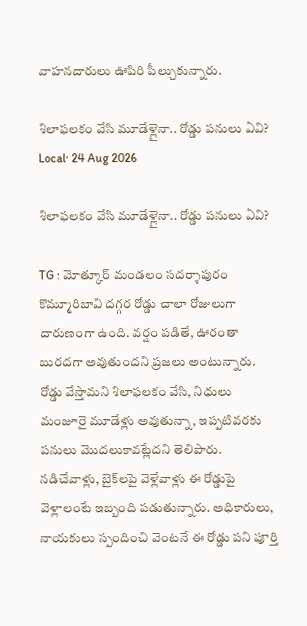వాహనదారులు ఊపిరి పీల్చుకున్నారు.

శిలాఫలకం వేసి మూడేళ్లైనా.. రోడ్డు పనులు ఏవి?
Local· 24 Aug 2026

శిలాఫలకం వేసి మూడేళ్లైనా.. రోడ్డు పనులు ఏవి?

TG : మోత్కూర్ మండలం సదర్శాపురం కొమ్మూరిబావి దగ్గర రోడ్డు చాలా రోజులుగా దారుణంగా ఉంది. వర్షం పడితే, ఊరంతా బురదగా అవుతుందని ప్రజలు అంటున్నారు. రోడ్డు వేస్తామని శిలాఫలకం వేసి, నిధులు మంజూరై మూడేళ్లు అవుతున్నా, ఇప్పటివరకు పనులు మొదలుకావట్లేదని తెలిపారు. నడిచేవాళ్లు, బైక్‌లపై వెళ్లేవాళ్లు ఈ రోడ్డుపై వెళ్లాలంటే ఇబ్బంది పడుతున్నారు. అధికారులు, నాయకులు స్పందించి వెంటనే ఈ రోడ్డు పని పూర్తి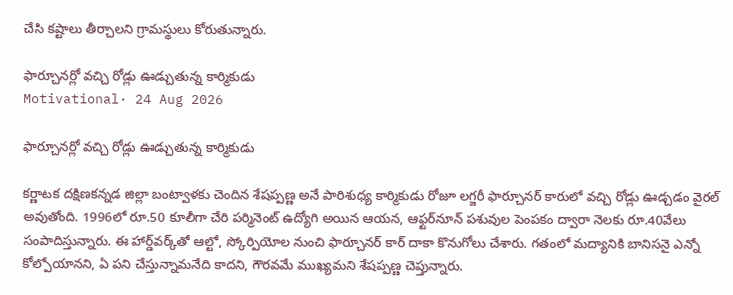చేసి కష్టాలు తీర్చాలని గ్రామస్థులు కోరుతున్నారు.

ఫార్చూనర్లో వచ్చి రోడ్లు ఊడ్చుతున్న కార్మికుడు
Motivational· 24 Aug 2026

ఫార్చూనర్లో వచ్చి రోడ్లు ఊడ్చుతున్న కార్మికుడు

కర్ణాటక దక్షిణకన్నడ జిల్లా బంట్వాళకు చెందిన శేషప్పణ్ణ అనే పారిశుధ్య కార్మికుడు రోజూ లగ్జరీ ఫార్చూనర్ కారులో వచ్చి రోడ్లు ఊడ్చడం వైరల్ అవుతోంది. 1996లో రూ.50 కూలీగా చేరి పర్మినెంట్‌ ఉద్యోగి అయిన ఆయన, ఆఫ్టర్‌నూన్ పశువుల పెంపకం ద్వారా నెలకు రూ.40వేలు సంపాదిస్తున్నారు. ఈ హార్డ్‌వర్క్‌తో ఆల్టో, స్కోర్పియోల నుంచి ఫార్చూనర్ కార్ దాకా కొనుగోలు చేశారు. గతంలో మద్యానికి బానిసనై ఎన్నో కోల్పోయానని, ఏ పని చేస్తున్నామనేది కాదని, గౌరవమే ముఖ్యమని శేషప్పణ్ణ చెప్తున్నారు.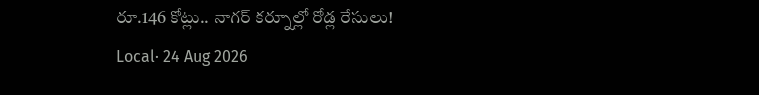రూ.146 కోట్లు.. నాగర్ కర్నూల్లో రోడ్ల రేసులు!
Local· 24 Aug 2026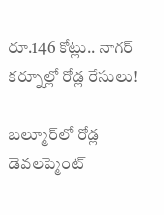రూ.146 కోట్లు.. నాగర్ కర్నూల్లో రోడ్ల రేసులు!

బల్మూర్‌లో రోడ్ల డెవలప్మెంట్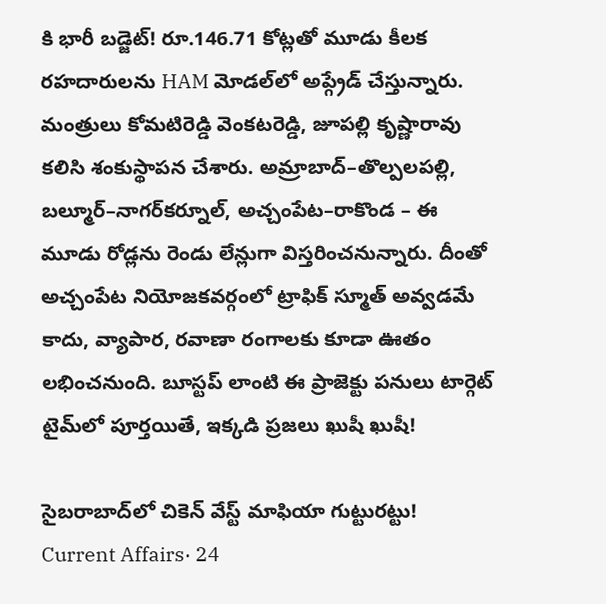కి భారీ బడ్జెట్! రూ.146.71 కోట్లతో మూడు కీలక రహదారులను HAM మోడల్‌లో అప్గ్రేడ్ చేస్తున్నారు. మంత్రులు కోమటిరెడ్డి వెంకటరెడ్డి, జూపల్లి కృష్ణారావు కలిసి శంకుస్థాపన చేశారు. అమ్రాబాద్–తొల్పలపల్లి, బల్మూర్–నాగర్‌కర్నూల్, అచ్చంపేట–రాకొండ – ఈ మూడు రోడ్లను రెండు లేన్లుగా విస్తరించనున్నారు. దీంతో అచ్చంపేట నియోజకవర్గంలో ట్రాఫిక్ స్మూత్ అవ్వడమే కాదు, వ్యాపార, రవాణా రంగాలకు కూడా ఊతం లభించనుంది. బూస్టప్ లాంటి ఈ ప్రాజెక్టు పనులు టార్గెట్ టైమ్‌లో పూర్తయితే, ఇక్కడి ప్రజలు ఖుషీ ఖుషీ!

సైబరాబాద్‌లో చికెన్ వేస్ట్ మాఫియా గుట్టురట్టు!
Current Affairs· 24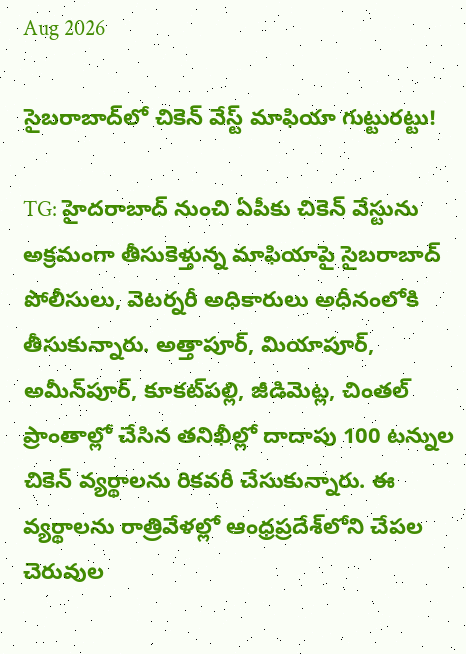Aug 2026

సైబరాబాద్‌లో చికెన్ వేస్ట్ మాఫియా గుట్టురట్టు!

TG: హైదరాబాద్ నుంచి ఏపీకు చికెన్ వేస్టును అక్రమంగా తీసుకెళ్తున్న మాఫియాపై సైబరాబాద్‌ పోలీసులు, వెటర్నరీ అధికారులు అధీనంలోకి తీసుకున్నారు. అత్తాపూర్, మియాపూర్, అమీన్‌పూర్, కూకట్‌పల్లి, జీడిమెట్ల, చింతల్ ప్రాంతాల్లో చేసిన తనిఖీల్లో దాదాపు 100 టన్నుల చికెన్ వ్యర్థాలను రికవరీ చేసుకున్నారు. ఈ వ్యర్థాలను రాత్రివేళల్లో ఆంధ్రప్రదేశ్‌లోని చేపల చెరువుల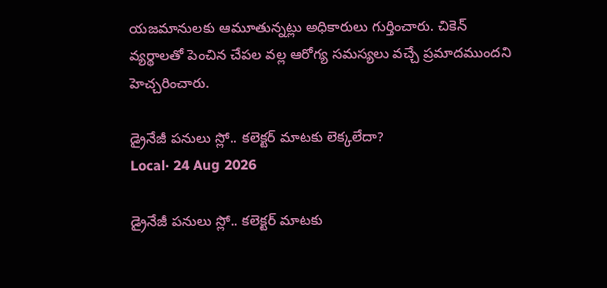యజమానులకు ఆమూతున్నట్లు అధికారులు గుర్తించారు. చికెన్ వ్యర్థాలతో పెంచిన చేపల వల్ల ఆరోగ్య సమస్యలు వచ్చే ప్రమాదముందని హెచ్చరించారు.

డ్రైనేజీ పనులు స్లో.. కలెక్టర్ మాటకు లెక్కలేదా?
Local· 24 Aug 2026

డ్రైనేజీ పనులు స్లో.. కలెక్టర్ మాటకు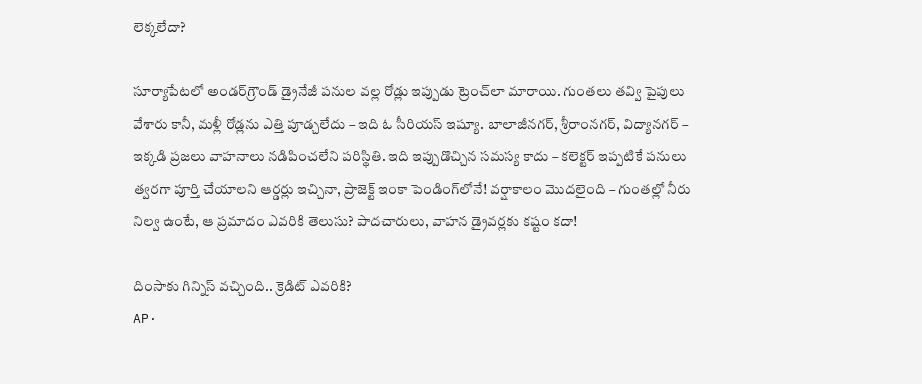లెక్కలేదా?

సూర్యాపేటలో అండర్‌గ్రౌండ్ డ్రైనేజీ పనుల వల్ల రోడ్లు ఇప్పుడు ట్రెంచ్‌లా మారాయి. గుంతలు తవ్వి పైపులు వేశారు కానీ, మళ్లీ రోడ్లను ఎత్తి పూడ్చలేదు – ఇది ఓ సీరియస్ ఇష్యూ. బాలాజీనగర్, శ్రీరాంనగర్, విద్యానగర్ – ఇక్కడి ప్రజలు వాహనాలు నడిపించలేని పరిస్థితి. ఇది ఇప్పుడొచ్చిన సమస్య కాదు – కలెక్టర్ ఇప్పటికే పనులు త్వరగా పూర్తి చేయాలని ఆర్డర్లు ఇచ్చినా, ప్రాజెక్ట్ ఇంకా పెండింగ్‌లోనే! వర్షాకాలం మొదలైంది – గుంతల్లో నీరు నిల్వ ఉంటే, ఆ ప్రమాదం ఎవరికి తెలుసు? పాదచారులు, వాహన డ్రైవర్లకు కష్టం కదా!

దింసాకు గిన్నిస్ వచ్చింది.. క్రెడిట్ ఎవరికి?
AP·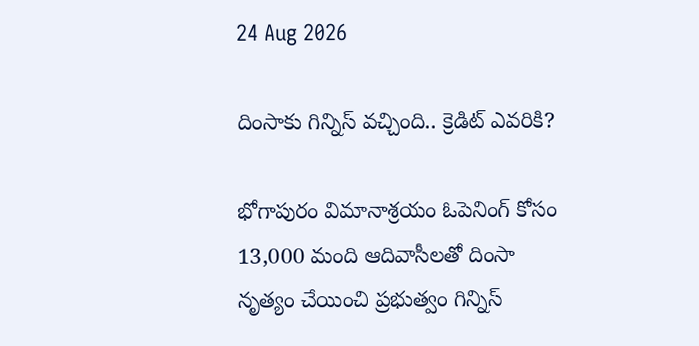24 Aug 2026

దింసాకు గిన్నిస్ వచ్చింది.. క్రెడిట్ ఎవరికి?

భోగాపురం విమానాశ్రయం ఓపెనింగ్ కోసం 13,000 మంది ఆదివాసీలతో దింసా నృత్యం చేయించి ప్రభుత్వం గిన్నిస్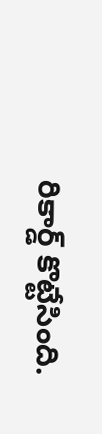రికార్డ్ కొట్టేసింది.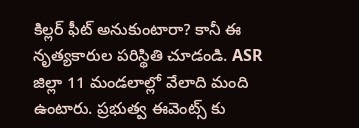కిల్లర్ ఫీట్ అనుకుంటారా? కానీ ఈ నృత్యకారుల పరిస్థితి చూడండి. ASR జిల్లా 11 మండలాల్లో వేలాది మంది ఉంటారు. ప్రభుత్వ ఈవెంట్స్ కు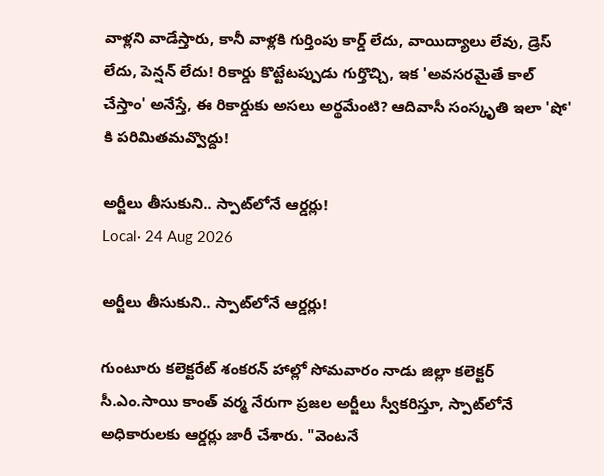వాళ్లని వాడేస్తారు, కానీ వాళ్లకి గుర్తింపు కార్డ్ లేదు, వాయిద్యాలు లేవు, డ్రెస్ లేదు, పెన్షన్ లేదు! రికార్డు కొట్టేటప్పుడు గుర్తొచ్చి, ఇక 'అవసరమైతే కాల్ చేస్తాం' అనేస్తే, ఈ రికార్డుకు అసలు అర్థమేంటి? ఆదివాసీ సంస్కృతి ఇలా 'షో' కి పరిమితమవ్వొద్దు!

అర్జీలు తీసుకుని.. స్పాట్‌లోనే ఆర్డర్లు!
Local· 24 Aug 2026

అర్జీలు తీసుకుని.. స్పాట్‌లోనే ఆర్డర్లు!

గుంటూరు కలెక్టరేట్ శంకరన్ హాల్లో సోమవారం నాడు జిల్లా కలెక్టర్ సీ.ఎం.సాయి కాంత్ వర్మ నేరుగా ప్రజల అర్జీలు స్వీకరిస్తూ, స్పాట్‌లోనే అధికారులకు ఆర్డర్లు జారీ చేశారు. "వెంటనే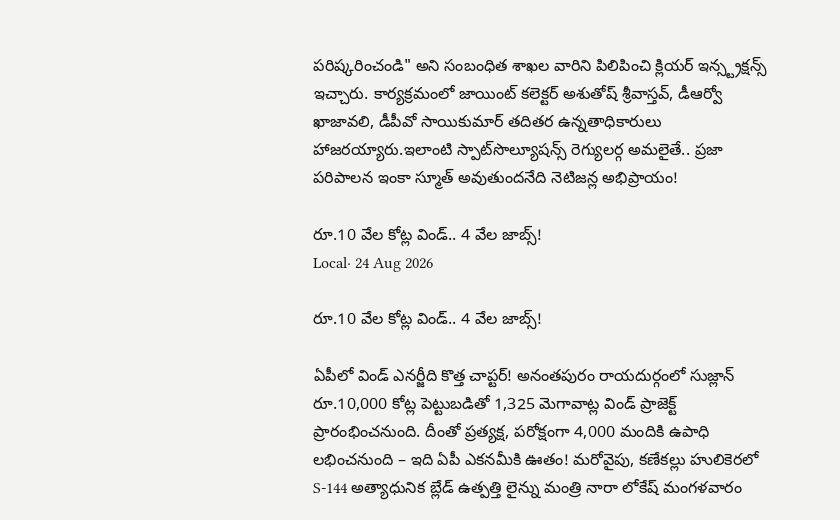పరిష్కరించండి" అని సంబంధిత శాఖల వారిని పిలిపించి క్లియర్ ఇన్స్ట్రక్షన్స్ ఇచ్చారు. కార్యక్రమంలో జాయింట్ కలెక్టర్ అశుతోష్ శ్రీవాస్తవ్, డీఆర్వో ఖాజావలి, డీపీవో సాయికుమార్ తదితర ఉన్నతాధికారులు హాజరయ్యారు.ఇలాంటి స్పాట్‌సొల్యూషన్స్ రెగ్యులర్గ అమలైతే.. ప్రజా పరిపాలన ఇంకా స్మూత్ అవుతుందనేది నెటిజన్ల అభిప్రాయం!

రూ.10 వేల కోట్ల విండ్.. 4 వేల జాబ్స్!
Local· 24 Aug 2026

రూ.10 వేల కోట్ల విండ్.. 4 వేల జాబ్స్!

ఏపీలో విండ్ ఎనర్జీది కొత్త చాప్టర్! అనంతపురం రాయదుర్గంలో సుజ్లాన్ రూ.10,000 కోట్ల పెట్టుబడితో 1,325 మెగావాట్ల విండ్ ప్రాజెక్ట్ ప్రారంభించనుంది. దీంతో ప్రత్యక్ష, పరోక్షంగా 4,000 మందికి ఉపాధి లభించనుంది – ఇది ఏపీ ఎకనమీకి ఊతం! మరోవైపు, కణేకల్లు హులికెరలో S-144 అత్యాధునిక బ్లేడ్ ఉత్పత్తి లైన్ను మంత్రి నారా లోకేష్ మంగళవారం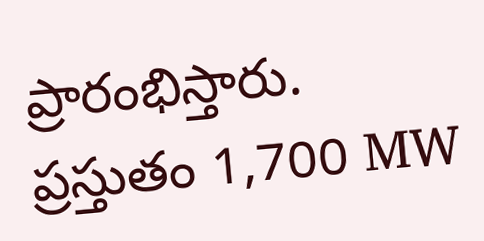ప్రారంభిస్తారు. ప్రస్తుతం 1,700 MW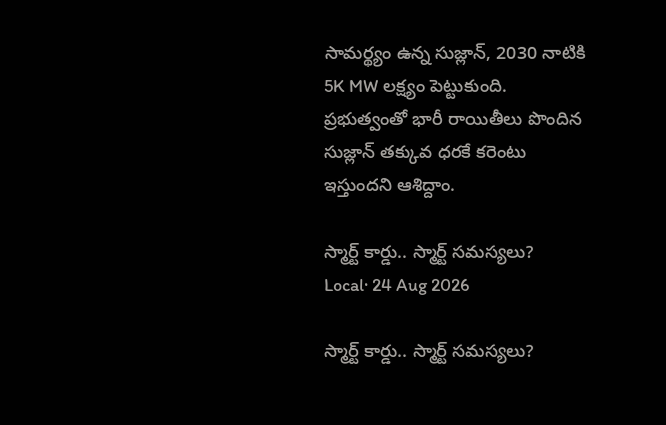సామర్థ్యం ఉన్న సుజ్లాన్, 2030 నాటికి 5K MW లక్ష్యం పెట్టుకుంది. ప్రభుత్వంతో భారీ రాయితీలు పొందిన సుజ్లాన్ తక్కువ ధరకే కరెంటు ఇస్తుందని ఆశిద్దాం.

స్మార్ట్ కార్డు.. స్మార్ట్ సమస్యలు?
Local· 24 Aug 2026

స్మార్ట్ కార్డు.. స్మార్ట్ సమస్యలు?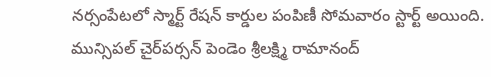నర్సంపేటలో స్మార్ట్ రేషన్ కార్డుల పంపిణీ సోమవారం స్టార్ట్ అయింది. మున్సిపల్ చైర్‌పర్సన్ పెండెం శ్రీలక్ష్మి రామానంద్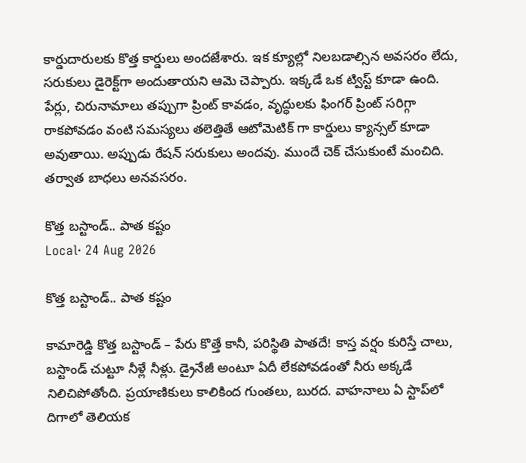కార్డుదారులకు కొత్త కార్డులు అందజేశారు. ఇక క్యూల్లో నిలబడాల్సిన అవసరం లేదు, సరుకులు డైరెక్ట్‌గా అందుతాయని ఆమె చెప్పారు. ఇక్కడే ఒక ట్విస్ట్ కూడా ఉంది. పేర్లు, చిరునామాలు తప్పుగా ప్రింట్ కావడం, వృద్ధులకు ఫింగర్ ప్రింట్ సరిగ్గా రాకపోవడం వంటి సమస్యలు తలెత్తితే ఆటోమెటిక్ గా కార్డులు క్యాన్సల్ కూడా అవుతాయి. అప్పుడు రేషన్ సరుకులు అందవు. ముందే చెక్ చేసుకుంటే మంచిది. తర్వాత బాధలు అనవసరం.

కొత్త బస్టాండ్.. పాత కష్టం
Local· 24 Aug 2026

కొత్త బస్టాండ్.. పాత కష్టం

కామారెడ్డి కొత్త బస్టాండ్ – పేరు కొత్తే కానీ, పరిస్థితి పాతదే! కాస్త వర్షం కురిస్తే చాలు, బస్టాండ్ చుట్టూ నీళ్లే నీళ్లు. డ్రైనేజీ అంటూ ఏదీ లేకపోవడంతో నీరు అక్కడే నిలిచిపోతోంది. ప్రయాణికులు కాలికింద గుంతలు, బురద. వాహనాలు ఏ స్టాప్‌లో దిగాలో తెలియక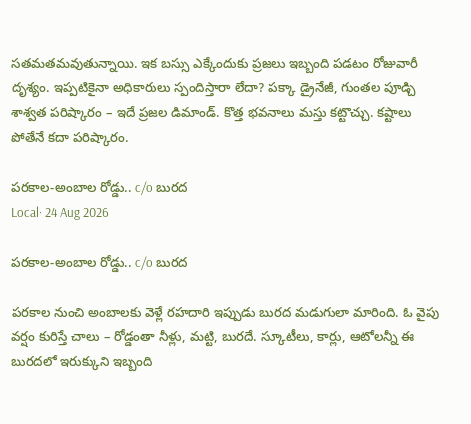సతమతమవుతున్నాయి. ఇక బస్సు ఎక్కేందుకు ప్రజలు ఇబ్బంది పడటం రోజువారీ దృశ్యం. ఇప్పటికైనా అధికారులు స్పందిస్తారా లేదా? పక్కా డ్రైనేజీ, గుంతల పూడ్చి శాశ్వత పరిష్కారం – ఇదే ప్రజల డిమాండ్. కొత్త భవనాలు మస్తు కట్టొచ్చు. కష్టాలు పోతేనే కదా పరిష్కారం.

పరకాల-అంబాల రోడ్డు.. c/o బురద
Local· 24 Aug 2026

పరకాల-అంబాల రోడ్డు.. c/o బురద

పరకాల నుంచి అంబాలకు వెళ్లే రహదారి ఇప్పుడు బురద మడుగులా మారింది. ఓ వైపు వర్షం కురిస్తే చాలు – రోడ్డంతా నీళ్లు, మట్టి, బురదే. స్కూటీలు, కార్లు, ఆటోలన్నీ ఈ బురదలో ఇరుక్కుని ఇబ్బంది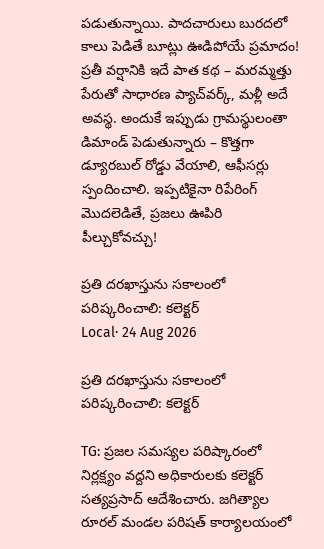పడుతున్నాయి. పాదచారులు బురదలో కాలు పెడితే బూట్లు ఊడిపోయే ప్రమాదం! ప్రతీ వర్షానికి ఇదే పాత కథ – మరమ్మత్తు పేరుతో సాధారణ ప్యాచ్‌వర్క్, మళ్లీ అదే అవస్థ. అందుకే ఇప్పుడు గ్రామస్థులంతా డిమాండ్ పెడుతున్నారు – కొత్తగా డ్యూరబుల్ రోడ్డు వేయాలి, ఆఫీసర్లు స్పందించాలి. ఇప్పటికైనా రిపేరింగ్ మొదలెడితే, ప్రజలు ఊపిరి పీల్చుకోవచ్చు!

ప్రతి దరఖాస్తును సకాలంలో పరిష్కరించాలి: కలెక్టర్
Local· 24 Aug 2026

ప్రతి దరఖాస్తును సకాలంలో పరిష్కరించాలి: కలెక్టర్

TG: ప్రజల సమస్యల పరిష్కారంలో నిర్లక్ష్యం వద్దని అధికారులకు కలెక్టర్ సత్యప్రసాద్ ఆదేశించారు. జగిత్యాల రూరల్ మండల పరిషత్ కార్యాలయంలో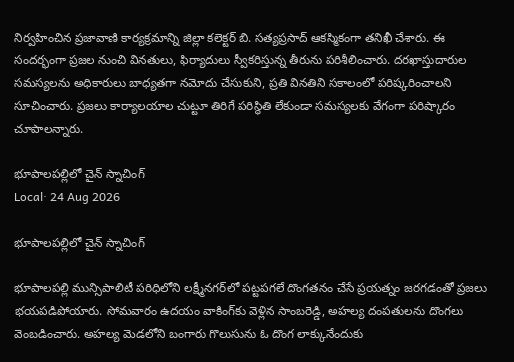నిర్వహించిన ప్రజావాణి కార్యక్రమాన్ని జిల్లా కలెక్టర్ బి. సత్యప్రసాద్ ఆకస్మికంగా తనిఖీ చేశారు. ఈ సందర్భంగా ప్రజల నుంచి వినతులు, ఫిర్యాదులు స్వీకరిస్తున్న తీరును పరిశీలించారు. దరఖాస్తుదారుల సమస్యలను అధికారులు బాధ్యతగా నమోదు చేసుకుని, ప్రతి వినతిని సకాలంలో పరిష్కరించాలని సూచించారు. ప్రజలు కార్యాలయాల చుట్టూ తిరిగే పరిస్థితి లేకుండా సమస్యలకు వేగంగా పరిష్కారం చూపాలన్నారు.

భూపాలపల్లిలో చైన్ స్నాచింగ్
Local· 24 Aug 2026

భూపాలపల్లిలో చైన్ స్నాచింగ్

భూపాలపల్లి మున్సిపాలిటీ పరిధిలోని లక్ష్మీనగర్‌లో పట్టపగలే దొంగతనం చేసే ప్రయత్నం జరగడంతో ప్రజలు భయపడిపోయారు. సోమవారం ఉదయం వాకింగ్‌కు వెళ్లిన సాంబరెడ్డి, అహల్య దంపతులను దొంగలు వెంబడించారు. అహల్య మెడలోని బంగారు గొలుసును ఓ దొంగ లాక్కునేందుకు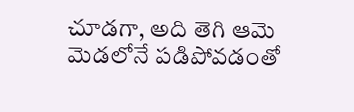చూడగా, అది తెగి ఆమె మెడలోనే పడిపోవడంతో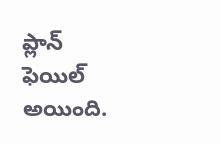ప్లాన్ ఫెయిల్ అయింది.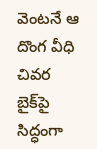వెంటనే ఆ దొంగ వీధి చివర బైక్‌పై సిద్ధంగా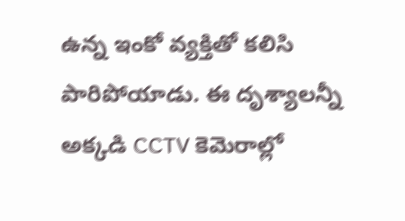ఉన్న ఇంకో వ్యక్తితో కలిసి పారిపోయాడు. ఈ దృశ్యాలన్నీ అక్కడి CCTV కెమెరాల్లో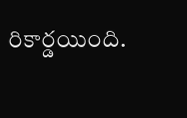రికార్డయింది.